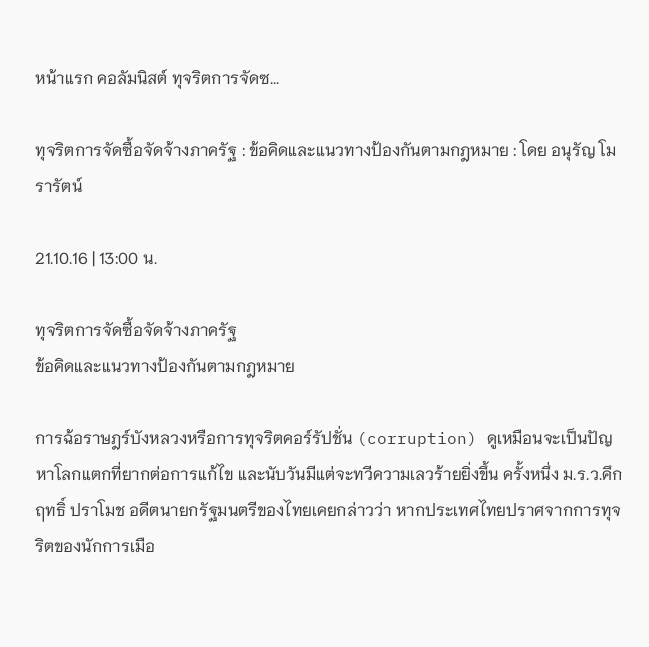หน้าแรก คอลัมนิสต์ ทุจริตการจัดซ...

ทุจริตการจัดซื้อจัดจ้างภาครัฐ : ข้อคิดและแนวทางป้องกันตามกฎหมาย : โดย อนุรัญ โมรารัตน์

21.10.16 | 13:00 น.

ทุจริตการจัดซื้อจัดจ้างภาครัฐ
ข้อคิดและแนวทางป้องกันตามกฎหมาย

การฉ้อราษฎร์บังหลวงหรือการทุจริตคอร์รัปชั่น (corruption) ดูเหมือนจะเป็นปัญหาโลกแตกที่ยากต่อการแก้ไข และนับวันมีแต่จะทวีความเลวร้ายยิ่งขึ้น ครั้งหนึ่ง ม.ร.ว.คึกฤทธิ์ ปราโมช อดีตนายกรัฐมนตรีของไทยเคยกล่าวว่า หากประเทศไทยปราศจากการทุจริตของนักการเมือ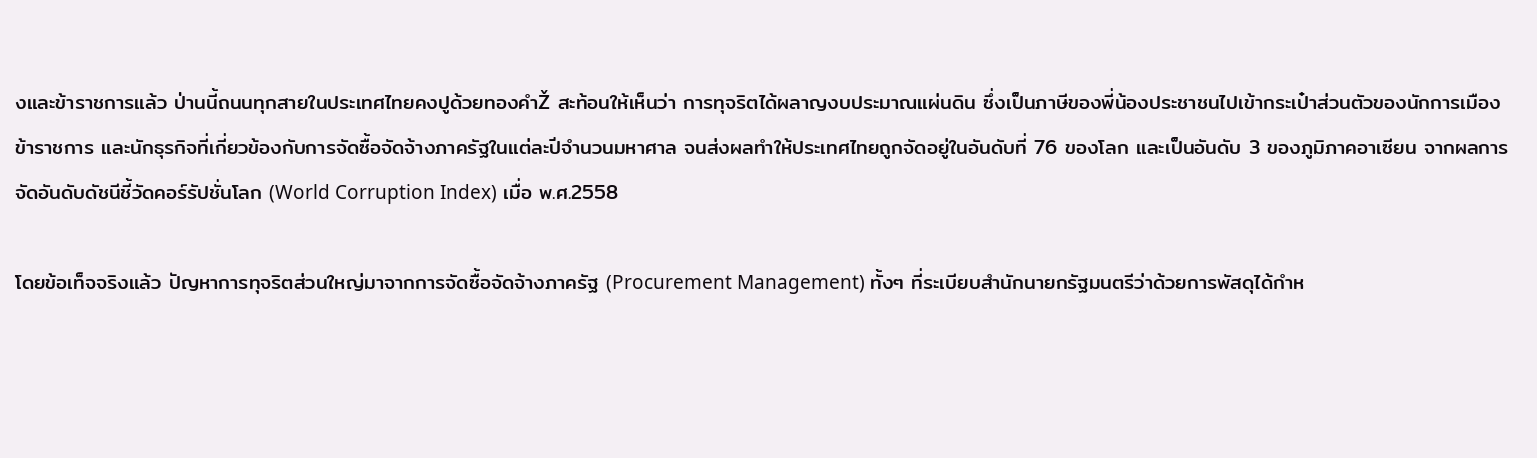งและข้าราชการแล้ว ป่านนี้ถนนทุกสายในประเทศไทยคงปูด้วยทองคำŽ สะท้อนให้เห็นว่า การทุจริตได้ผลาญงบประมาณแผ่นดิน ซึ่งเป็นภาษีของพี่น้องประชาชนไปเข้ากระเป๋าส่วนตัวของนักการเมือง ข้าราชการ และนักธุรกิจที่เกี่ยวข้องกับการจัดซื้อจัดจ้างภาครัฐในแต่ละปีจำนวนมหาศาล จนส่งผลทำให้ประเทศไทยถูกจัดอยู่ในอันดับที่ 76 ของโลก และเป็นอันดับ 3 ของภูมิภาคอาเซียน จากผลการจัดอันดับดัชนีชี้วัดคอร์รัปชั่นโลก (World Corruption Index) เมื่อ พ.ศ.2558

โดยข้อเท็จจริงแล้ว ปัญหาการทุจริตส่วนใหญ่มาจากการจัดซื้อจัดจ้างภาครัฐ (Procurement Management) ทั้งๆ ที่ระเบียบสำนักนายกรัฐมนตรีว่าด้วยการพัสดุได้กำห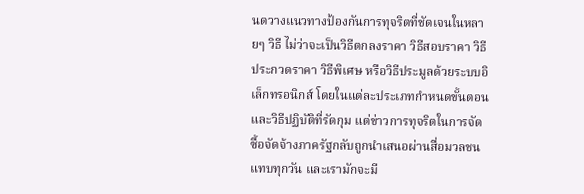นดวางแนวทางป้องกันการทุจริตที่ชัดเจนในหลายๆ วิธี ไม่ว่าจะเป็นวิธีตกลงราคา วิธีสอบราคา วิธีประกวดราคา วิธีพิเศษ หรือวิธีประมูลด้วยระบบอิเล็กทรอนิกส์ โดยในแต่ละประเภทกำหนดขั้นตอนและวิธีปฏิบัติที่รัดกุม แต่ข่าวการทุจริตในการจัดซื้อจัดจ้างภาครัฐกลับถูกนำเสนอผ่านสื่อมวลชนแทบทุกวัน และเรามักจะมี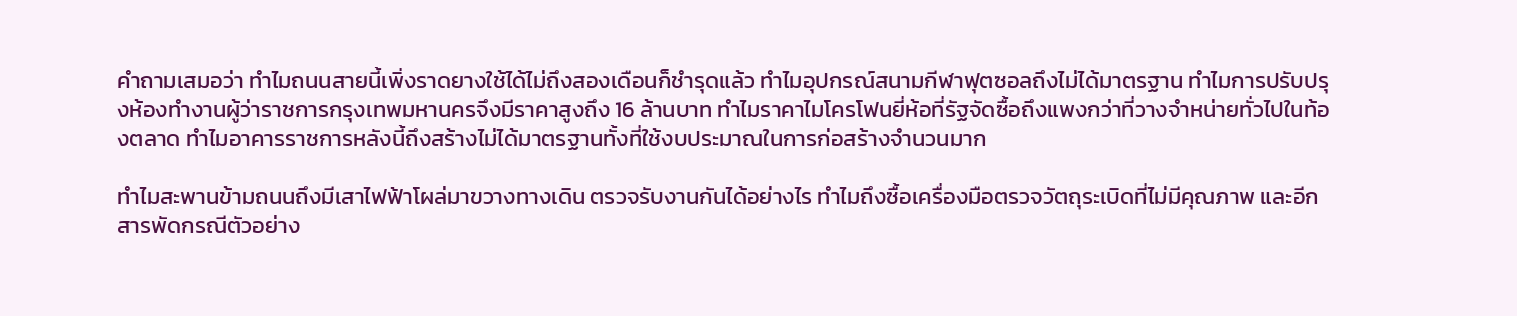คำถามเสมอว่า ทำไมถนนสายนี้เพิ่งราดยางใช้ได้ไม่ถึงสองเดือนก็ชำรุดแล้ว ทำไมอุปกรณ์สนามกีฬาฟุตซอลถึงไม่ได้มาตรฐาน ทำไมการปรับปรุงห้องทำงานผู้ว่าราชการกรุงเทพมหานครจึงมีราคาสูงถึง 16 ล้านบาท ทำไมราคาไมโครโฟนยี่ห้อที่รัฐจัดซื้อถึงแพงกว่าที่วางจำหน่ายทั่วไปในท้องตลาด ทำไมอาคารราชการหลังนี้ถึงสร้างไม่ได้มาตรฐานทั้งที่ใช้งบประมาณในการก่อสร้างจำนวนมาก

ทำไมสะพานข้ามถนนถึงมีเสาไฟฟ้าโผล่มาขวางทางเดิน ตรวจรับงานกันได้อย่างไร ทำไมถึงซื้อเครื่องมือตรวจวัตถุระเบิดที่ไม่มีคุณภาพ และอีกสารพัดกรณีตัวอย่าง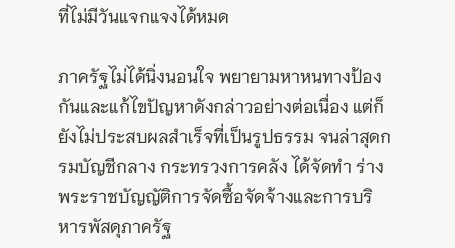ที่ไม่มีวันแจกแจงได้หมด

ภาครัฐไม่ได้นิ่งนอนใจ พยายามหาหนทางป้องกันและแก้ไขปัญหาดังกล่าวอย่างต่อเนื่อง แต่ก็ยังไม่ประสบผลสำเร็จที่เป็นรูปธรรม จนล่าสุดกรมบัญชีกลาง กระทรวงการคลัง ได้จัดทำ ร่างพระราชบัญญัติการจัดซื้อจัดจ้างและการบริหารพัสดุภาครัฐ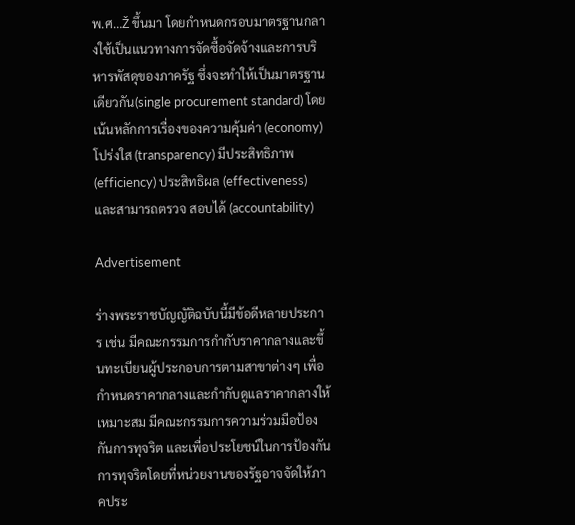พ.ศ…Ž ขึ้นมา โดยกำหนดกรอบมาตรฐานกลางใช้เป็นแนวทางการจัดซื้อจัดจ้างและการบริหารพัสดุของภาครัฐ ซึ่งจะทำให้เป็นมาตรฐานเดียวกัน(single procurement standard) โดยเน้นหลักการเรื่องของความคุ้มค่า (economy) โปร่งใส (transparency) มีประสิทธิภาพ (efficiency) ประสิทธิผล (effectiveness) และสามารถตรวจ สอบได้ (accountability)

Advertisement

ร่างพระราชบัญญัติฉบับนี้มีข้อดีหลายประการ เช่น มีคณะกรรมการกำกับราคากลางและขึ้นทะเบียนผู้ประกอบการตามสาขาต่างๆ เพื่อกำหนดราคากลางและกำกับดูแลราคากลางให้เหมาะสม มีคณะกรรมการความร่วมมือป้องกันการทุจริต และเพื่อประโยชน์ในการป้องกันการทุจริตโดยที่หน่วยงานของรัฐอาจจัดให้ภาคประ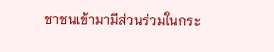ชาชนเข้ามามีส่วนร่วมในกระ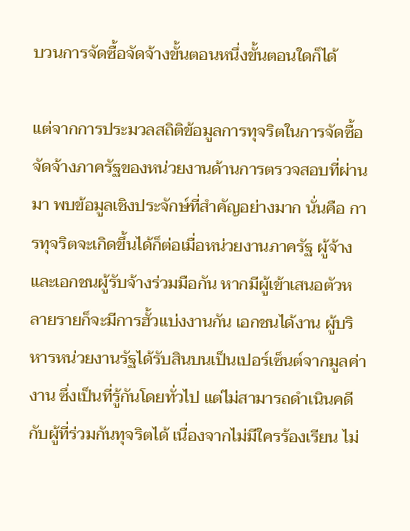บวนการจัดซื้อจัดจ้างขั้นตอนหนึ่งขั้นตอนใดก็ได้

แต่จากการประมวลสถิติข้อมูลการทุจริตในการจัดซื้อจัดจ้างภาครัฐของหน่วยงานด้านการตรวจสอบที่ผ่านมา พบข้อมูลเชิงประจักษ์ที่สำคัญอย่างมาก นั่นคือ การทุจริตจะเกิดขึ้นได้ก็ต่อเมื่อหน่วยงานภาครัฐ ผู้จ้างและเอกชนผู้รับจ้างร่วมมือกัน หากมีผู้เข้าเสนอตัวหลายรายก็จะมีการฮั้วแบ่งงานกัน เอกชนได้งาน ผู้บริหารหน่วยงานรัฐได้รับสินบนเป็นเปอร์เซ็นต์จากมูลค่างาน ซึ่งเป็นที่รู้กันโดยทั่วไป แต่ไม่สามารถดำเนินคดีกับผู้ที่ร่วมกันทุจริตได้ เนื่องจากไม่มีใครร้องเรียน ไม่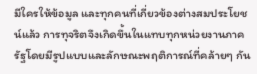มีใครให้ข้อมูล และทุกคนที่เกี่ยวข้องต่างสมประโยชน์แล้ว การทุจริตจึงเกิดขึ้นในแทบทุกหน่วยงานภาครัฐโดยมีรูปแบบและลักษณะพฤติการณ์ที่คล้ายๆ กัน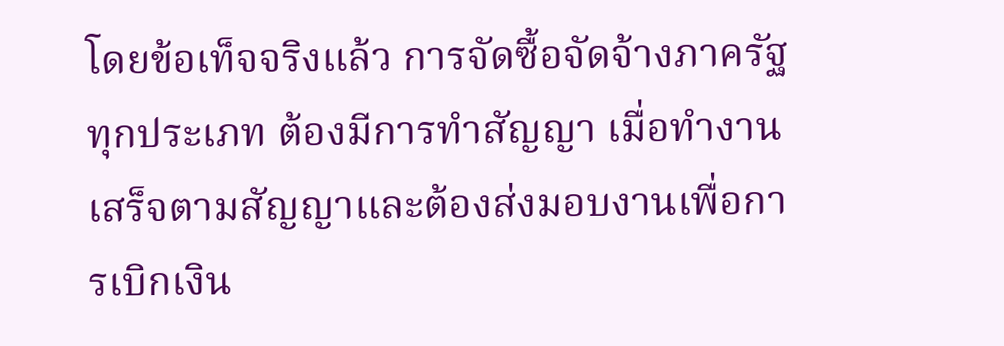โดยข้อเท็จจริงแล้ว การจัดซื้อจัดจ้างภาครัฐทุกประเภท ต้องมีการทำสัญญา เมื่อทำงานเสร็จตามสัญญาและต้องส่งมอบงานเพื่อการเบิกเงิน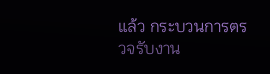แล้ว กระบวนการตรวจรับงาน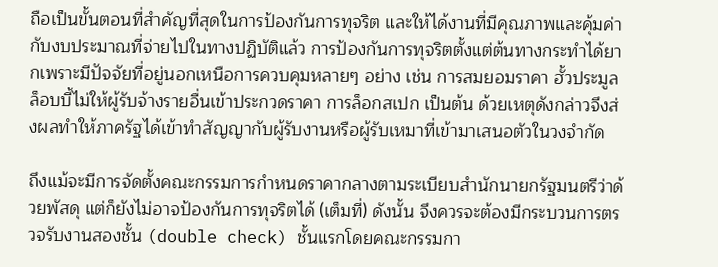ถือเป็นขั้นตอนที่สำคัญที่สุดในการป้องกันการทุจริต และให้ได้งานที่มีคุณภาพและคุ้มค่ากับงบประมาณที่จ่ายไปในทางปฏิบัติแล้ว การป้องกันการทุจริตตั้งแต่ต้นทางกระทำได้ยากเพราะมีปัจจัยที่อยู่นอกเหนือการควบคุมหลายๆ อย่าง เช่น การสมยอมราคา ฮั้วประมูล ล็อบบี้ไม่ให้ผู้รับจ้างรายอื่นเข้าประกวดราคา การล็อกสเปก เป็นต้น ด้วยเหตุดังกล่าวจึงส่งผลทำให้ภาครัฐได้เข้าทำสัญญากับผู้รับงานหรือผู้รับเหมาที่เข้ามาเสนอตัวในวงจำกัด

ถึงแม้จะมีการจัดตั้งคณะกรรมการกำหนดราคากลางตามระเบียบสำนักนายกรัฐมนตรีว่าด้วยพัสดุ แต่ก็ยังไม่อาจป้องกันการทุจริตได้ (เต็มที่) ดังนั้น จึงควรจะต้องมีกระบวนการตรวจรับงานสองชั้น (double check) ชั้นแรกโดยคณะกรรมกา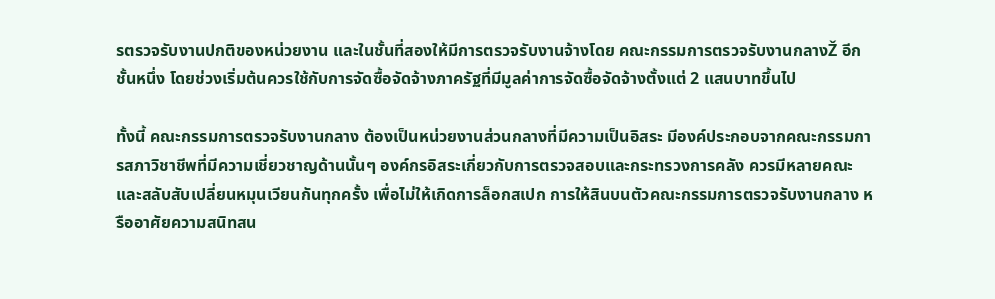รตรวจรับงานปกติของหน่วยงาน และในชั้นที่สองให้มีการตรวจรับงานจ้างโดย คณะกรรมการตรวจรับงานกลางŽ อีกชั้นหนึ่ง โดยช่วงเริ่มต้นควรใช้กับการจัดซื้อจัดจ้างภาครัฐที่มีมูลค่าการจัดซื้อจัดจ้างตั้งแต่ 2 แสนบาทขึ้นไป

ทั้งนี้ คณะกรรมการตรวจรับงานกลาง ต้องเป็นหน่วยงานส่วนกลางที่มีความเป็นอิสระ มีองค์ประกอบจากคณะกรรมการสภาวิชาชีพที่มีความเชี่ยวชาญด้านนั้นๆ องค์กรอิสระเกี่ยวกับการตรวจสอบและกระทรวงการคลัง ควรมีหลายคณะและสลับสับเปลี่ยนหมุนเวียนกันทุกครั้ง เพื่อไม่ให้เกิดการล็อกสเปก การให้สินบนตัวคณะกรรมการตรวจรับงานกลาง หรืออาศัยความสนิทสน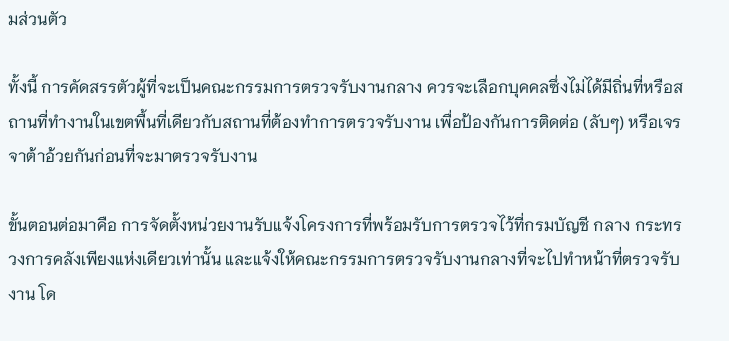มส่วนตัว

ทั้งนี้ การคัดสรรตัวผู้ที่จะเป็นคณะกรรมการตรวจรับงานกลาง ควรจะเลือกบุคคลซึ่งไม่ได้มีถิ่นที่หรือสถานที่ทำงานในเขตพื้นที่เดียวกับสถานที่ต้องทำการตรวจรับงาน เพื่อป้องกันการติดต่อ (ลับๆ) หรือเจรจาต้าอ้วยกันก่อนที่จะมาตรวจรับงาน

ขั้นตอนต่อมาคือ การจัดตั้งหน่วยงานรับแจ้งโครงการที่พร้อมรับการตรวจไว้ที่กรมบัญชี กลาง กระทรวงการคลังเพียงแห่งเดียวเท่านั้น และแจ้งให้คณะกรรมการตรวจรับงานกลางที่จะไปทำหน้าที่ตรวจรับงาน โด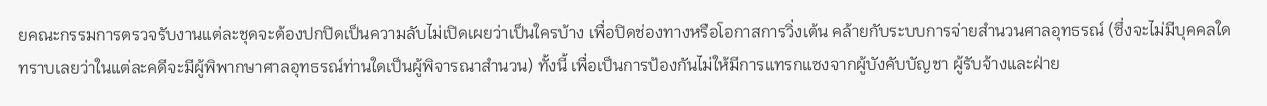ยคณะกรรมการตรวจรับงานแต่ละชุดจะต้องปกปิดเป็นความลับไม่เปิดเผยว่าเป็นใครบ้าง เพื่อปิดช่องทางหรือโอกาสการวิ่งเต้น คล้ายกับระบบการจ่ายสำนวนศาลอุทธรณ์ (ซึ่งจะไม่มีบุคคลใดทราบเลยว่าในแต่ละคดีจะมีผู้พิพากษาศาลอุทธรณ์ท่านใดเป็นผู้พิจารณาสำนวน) ทั้งนี้ เพื่อเป็นการป้องกันไม่ให้มีการแทรกแซงจากผู้บังคับบัญชา ผู้รับจ้างและฝ่าย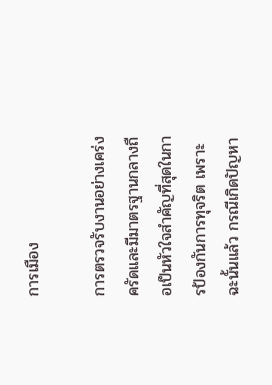การเมือง

การตรวจรับงานอย่างเคร่งครัดและมีมาตรฐานกลางถือเป็นหัวใจสำคัญที่สุดในการป้องกันการทุจริต เพราะฉะนั้นแล้ว กรณีเกิดปัญหา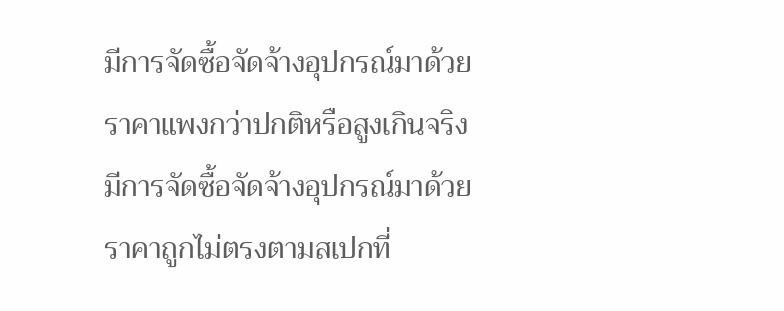มีการจัดซื้อจัดจ้างอุปกรณ์มาด้วยราคาแพงกว่าปกติหรือสูงเกินจริง มีการจัดซื้อจัดจ้างอุปกรณ์มาด้วยราคาถูกไม่ตรงตามสเปกที่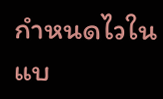กำหนดไวในแบ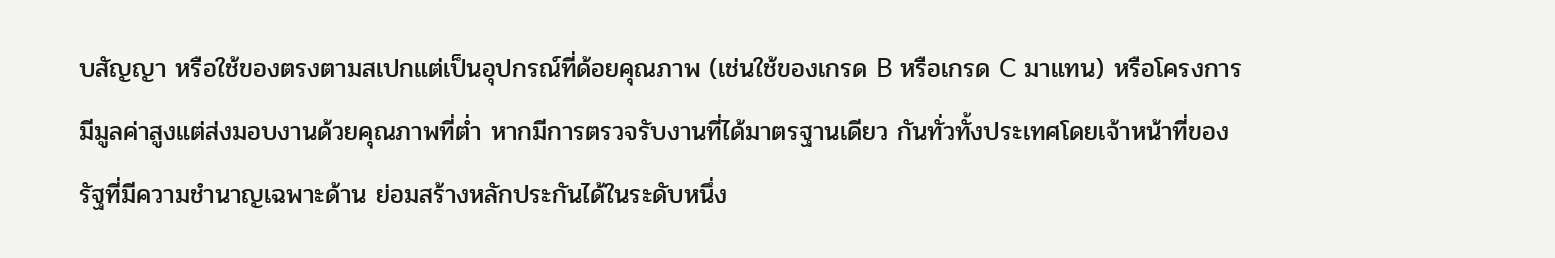บสัญญา หรือใช้ของตรงตามสเปกแต่เป็นอุปกรณ์ที่ด้อยคุณภาพ (เช่นใช้ของเกรด B หรือเกรด C มาแทน) หรือโครงการมีมูลค่าสูงแต่ส่งมอบงานด้วยคุณภาพที่ต่ำ หากมีการตรวจรับงานที่ได้มาตรฐานเดียว กันทั่วทั้งประเทศโดยเจ้าหน้าที่ของรัฐที่มีความชำนาญเฉพาะด้าน ย่อมสร้างหลักประกันได้ในระดับหนึ่ง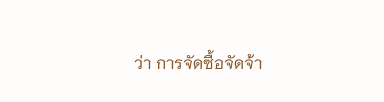ว่า การจัดซื้อจัดจ้า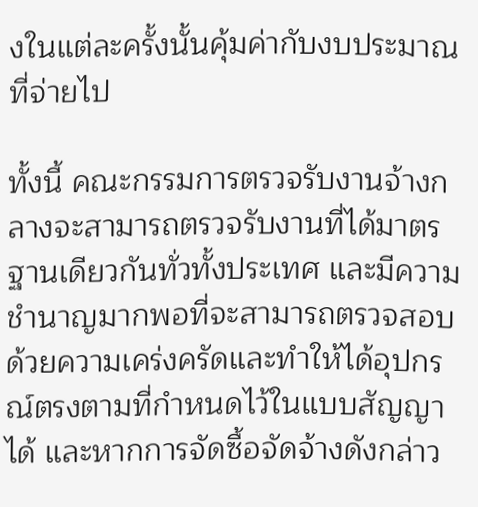งในแต่ละครั้งนั้นคุ้มค่ากับงบประมาณที่จ่ายไป

ทั้งนี้ คณะกรรมการตรวจรับงานจ้างกลางจะสามารถตรวจรับงานที่ได้มาตรฐานเดียวกันทั่วทั้งประเทศ และมีความชำนาญมากพอที่จะสามารถตรวจสอบด้วยความเคร่งครัดและทำให้ได้อุปกรณ์ตรงตามที่กำหนดไว้ในแบบสัญญาได้ และหากการจัดซื้อจัดจ้างดังกล่าว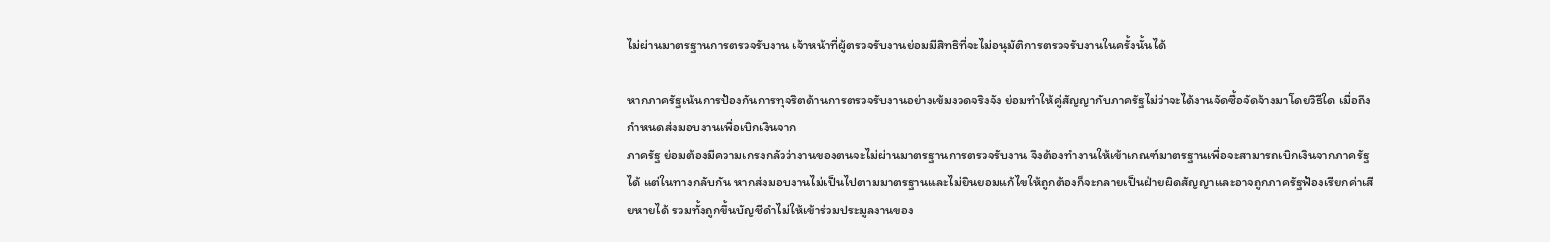ไม่ผ่านมาตรฐานการตรวจรับงาน เจ้าหน้าที่ผู้ตรวจรับงานย่อมมีสิทธิที่จะไม่อนุมัติการตรวจรับงานในครั้งนั้นได้

หากภาครัฐเน้นการป้องกันการทุจริตด้านการตรวจรับงานอย่างเข้มงวดจริงจัง ย่อมทำให้คู่สัญญากับภาครัฐไม่ว่าจะได้งานจัดซื้อจัดจ้างมาโดยวิธีใด เมื่อถึงกำหนดส่งมอบงานเพื่อเบิกเงินจาก
ภาครัฐ ย่อมต้องมีความเกรงกลัวว่างานของตนจะไม่ผ่านมาตรฐานการตรวจรับงาน จึงต้องทำงานให้เข้าเกณฑ์มาตรฐานเพื่อจะสามารถเบิกเงินจากภาครัฐได้ แต่ในทางกลับกัน หากส่งมอบงานไม่เป็นไปตามมาตรฐานและไม่ยินยอมแก้ไขให้ถูกต้องก็จะกลายเป็นฝ่ายผิดสัญญาและอาจถูกภาครัฐฟ้องเรียกค่าเสียหายได้ รวมทั้งถูกขึ้นบัญชีดำไม่ให้เข้าร่วมประมูลงานของ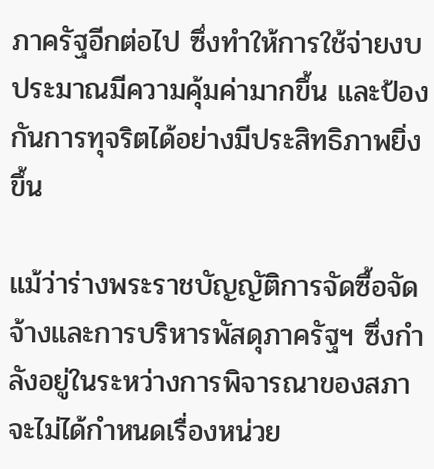ภาครัฐอีกต่อไป ซึ่งทำให้การใช้จ่ายงบประมาณมีความคุ้มค่ามากขึ้น และป้องกันการทุจริตได้อย่างมีประสิทธิภาพยิ่งขึ้น

แม้ว่าร่างพระราชบัญญัติการจัดซื้อจัดจ้างและการบริหารพัสดุภาครัฐฯ ซึ่งกำลังอยู่ในระหว่างการพิจารณาของสภาจะไม่ได้กำหนดเรื่องหน่วย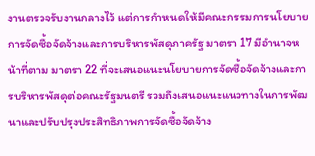งานตรวจรับงานกลางไว้ แต่การกำหนดให้มีคณะกรรมการนโยบายการจัดซื้อจัดจ้างและการบริหารพัสดุภาครัฐ มาตรา 17 มีอำนาจหน้าที่ตาม มาตรา 22 ที่จะเสนอแนะนโยบายการจัดซื้อจัดจ้างและการบริหารพัสดุต่อคณะรัฐมนตรี รวมถึงเสนอแนะแนวทางในการพัฒนาและปรับปรุงประสิทธิภาพการจัดซื้อจัดจ้าง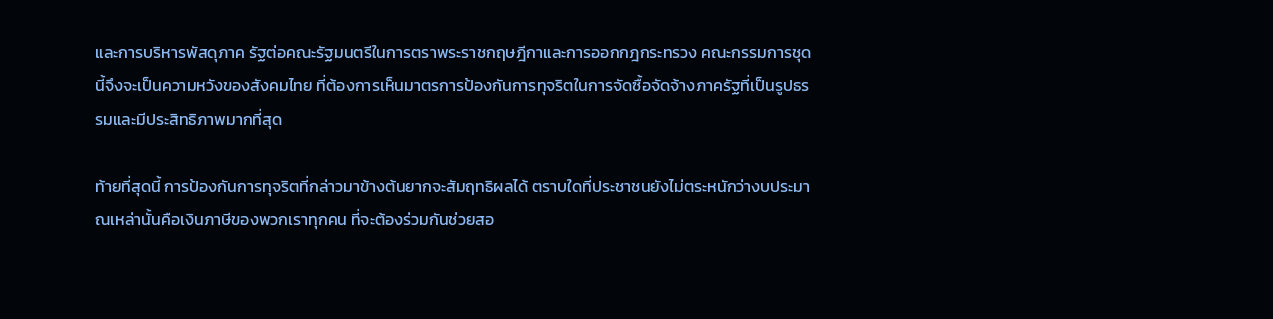และการบริหารพัสดุภาค รัฐต่อคณะรัฐมนตรีในการตราพระราชกฤษฎีกาและการออกกฎกระทรวง คณะกรรมการชุดนี้จึงจะเป็นความหวังของสังคมไทย ที่ต้องการเห็นมาตรการป้องกันการทุจริตในการจัดซื้อจัดจ้างภาครัฐที่เป็นรูปธรรมและมีประสิทธิภาพมากที่สุด

ท้ายที่สุดนี้ การป้องกันการทุจริตที่กล่าวมาข้างต้นยากจะสัมฤทธิผลได้ ตราบใดที่ประชาชนยังไม่ตระหนักว่างบประมาณเหล่านั้นคือเงินภาษีของพวกเราทุกคน ที่จะต้องร่วมกันช่วยสอ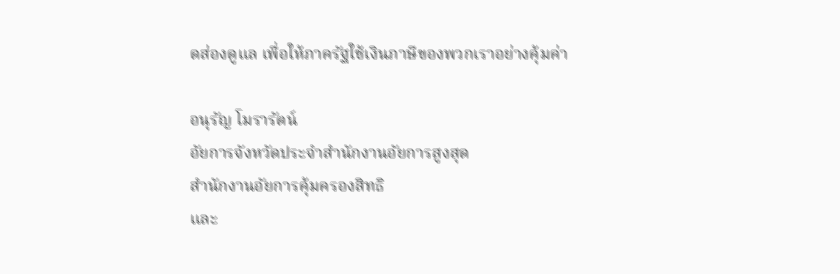ดส่องดูแล เพื่อให้ภาครัฐใช้เงินภาษีของพวกเราอย่างคุ้มค่า

อนุรัญ โมรารัตน์
อัยการจังหวัดประจำสำนักงานอัยการสูงสุด
สำนักงานอัยการคุ้มครองสิทธิ
และ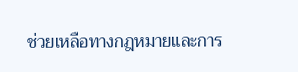ช่วยเหลือทางกฎหมายและการ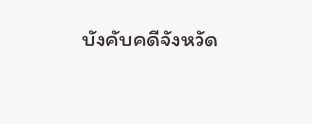บังคับคดีจังหวัด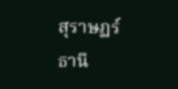สุราษฏร์ธานี